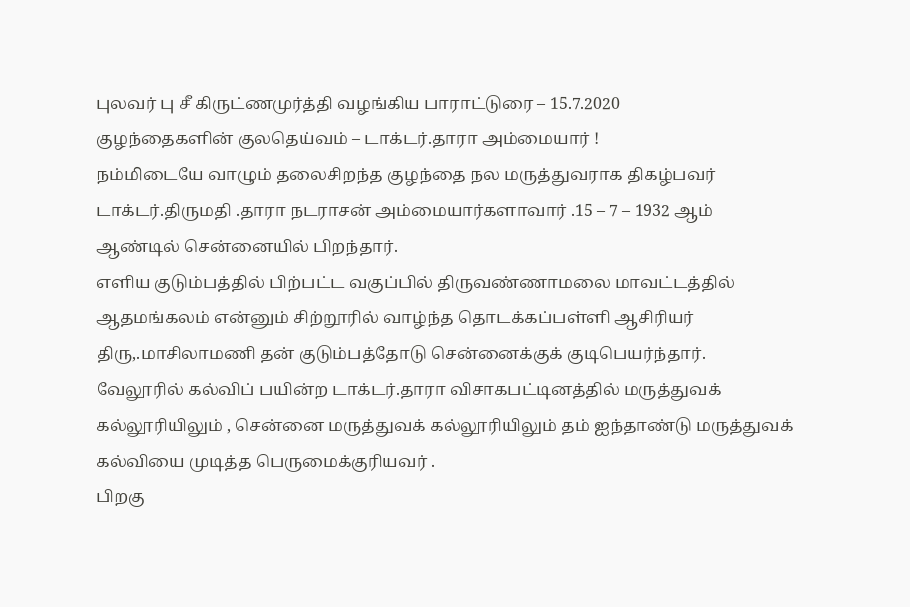புலவர் பு சீ கிருட்ணமுர்த்தி வழங்கிய பாராட்டுரை – 15.7.2020
குழந்தைகளின் குலதெய்வம் – டாக்டர்.தாரா அம்மையார் !
நம்மிடையே வாழும் தலைசிறந்த குழந்தை நல மருத்துவராக திகழ்பவர் டாக்டர்.திருமதி .தாரா நடராசன் அம்மையார்களாவார் .15 – 7 – 1932 ஆம் ஆண்டில் சென்னையில் பிறந்தார்.
எளிய குடும்பத்தில் பிற்பட்ட வகுப்பில் திருவண்ணாமலை மாவட்டத்தில் ஆதமங்கலம் என்னும் சிற்றூரில் வாழ்ந்த தொடக்கப்பள்ளி ஆசிரியர் திரு,.மாசிலாமணி தன் குடும்பத்தோடு சென்னைக்குக் குடிபெயர்ந்தார்.
வேலூரில் கல்விப் பயின்ற டாக்டர்.தாரா விசாகபட்டினத்தில் மருத்துவக் கல்லூரியிலும் , சென்னை மருத்துவக் கல்லூரியிலும் தம் ஐந்தாண்டு மருத்துவக் கல்வியை முடித்த பெருமைக்குரியவர் .
பிறகு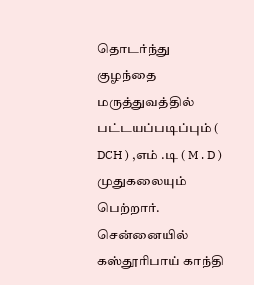தொடர்ந்து குழந்தை மருத்துவத்தில் பட்டயப்படிப்பும் ( DCH ) ,எம் .டி ( M . D ) முதுகலையும் பெற்றார்.
சென்னையில் கஸ்தூரிபாய் காந்தி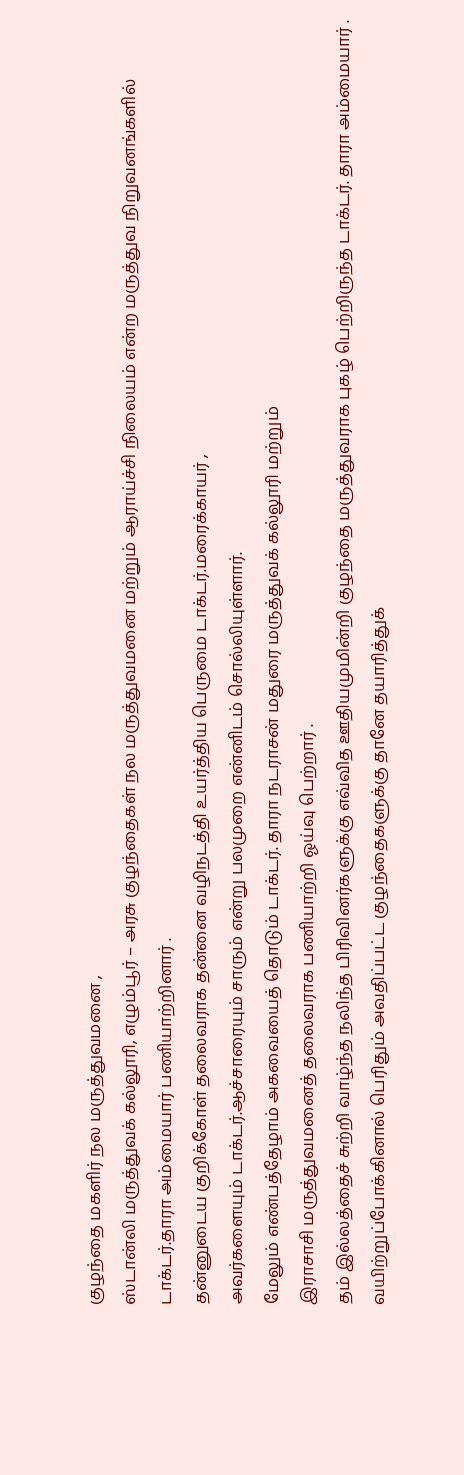குழந்தை மகளிர் நல மருத்துவமனை ,
ஸ்டான்லி மருத்துவக் கல்லூரி, எழும்பூர் – அரசு குழந்தைகள் நல மருத்துவமனை மற்றும் ஆராய்ச்சி நிலையம் என்ற மருத்துவ நிறுவனங்களில் டாக்டர்.தாரா அம்மையார் பணியாற்றினார் .
தன்னுடைய குறிக்கோள் தலைவராக தன்னை வழிநடத்தி உயர்த்திய பெருமை டாக்டர்.மரைக்காயர் ,
அவர்களையும் டாக்டர்.ஆச்சாரையும் சாரும் என்று பலமுறை என்னிடம் சொல்லியுள்ளார்.
மேலும் எண்பத்தேழாம் அகவையைத் தொடும் டாக்டர். தாரா நடராசன் மதுரை மருத்துவக் கல்லூரி மற்றும்
இராசாசி மருத்துவமனைத் தலைவராக பணியாற்றி ஓய்வு பெற்றார் .
தம் இல்லத்தைச் சுற்றி வாழ்ந்த நலிந்த பிரிவினர்களுக்கு எவ்வித ஊதியமுமின்றி குழந்தை மருத்துவராக புகழ் பெற்றிருந்த டாக்டர். தாரா அம்மையார் .
வயிற்றுப்போக்கினால் பெரிதும் அவதிப்பட்ட குழந்தைகளுக்கு தானே தயாரித்துக்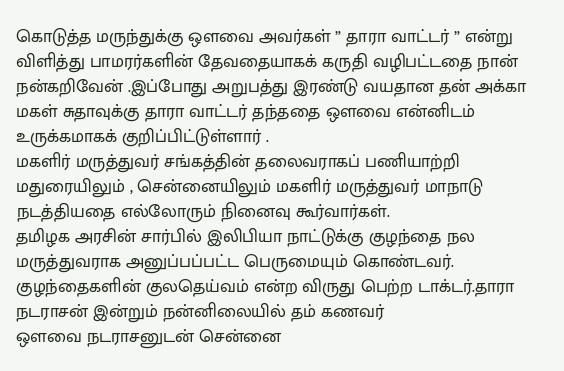கொடுத்த மருந்துக்கு ஒளவை அவர்கள் ” தாரா வாட்டர் ” என்று விளித்து பாமரர்களின் தேவதையாகக் கருதி வழிபட்டதை நான் நன்கறிவேன் .இப்போது அறுபத்து இரண்டு வயதான தன் அக்கா மகள் சுதாவுக்கு தாரா வாட்டர் தந்ததை ஒளவை என்னிடம் உருக்கமாகக் குறிப்பிட்டுள்ளார் .
மகளிர் மருத்துவர் சங்கத்தின் தலைவராகப் பணியாற்றி மதுரையிலும் , சென்னையிலும் மகளிர் மருத்துவர் மாநாடு நடத்தியதை எல்லோரும் நினைவு கூர்வார்கள்.
தமிழக அரசின் சார்பில் இலிபியா நாட்டுக்கு குழந்தை நல மருத்துவராக அனுப்பப்பட்ட பெருமையும் கொண்டவர்.
குழந்தைகளின் குலதெய்வம் என்ற விருது பெற்ற டாக்டர்.தாரா நடராசன் இன்றும் நன்னிலையில் தம் கணவர்
ஒளவை நடராசனுடன் சென்னை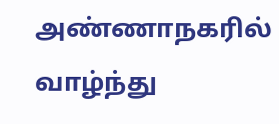அண்ணாநகரில் வாழ்ந்து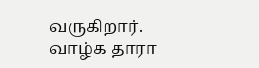வருகிறார்.
வாழ்க தாரா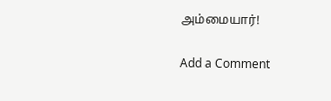அம்மையார்!

Add a Comment